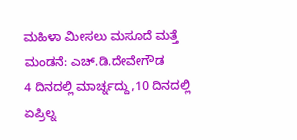ಮಹಿಳಾ ಮೀಸಲು ಮಸೂದೆ ಮತ್ತೆ ಮಂಡನೆ: ಎಚ್.ಡಿ.ದೇವೇಗೌಡ
4 ದಿನದಲ್ಲಿ ಮಾರ್ಚ್ನದ್ದು,10 ದಿನದಲ್ಲಿ ಏಪ್ರಿಲ್ನ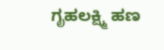ಗೃಹಲಕ್ಷ್ಮಿ ಹಣ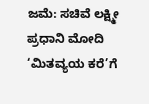ಜಮೆ: ಸಚಿವೆ ಲಕ್ಷ್ಮೀ
ಪ್ರಧಾನಿ ಮೋದಿ ‘ಮಿತವ್ಯಯ ಕರೆ’ಗೆ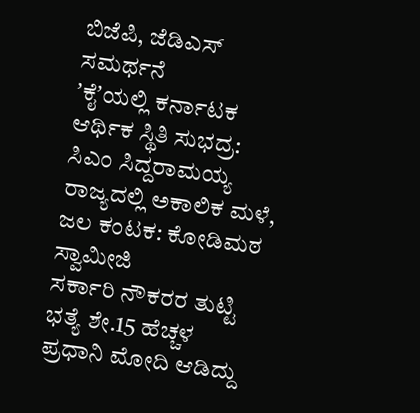ಬಿಜೆಪಿ, ಜೆಡಿಎಸ್ ಸಮರ್ಥನೆ
ʼಕೈʼಯಲ್ಲಿ ಕರ್ನಾಟಕ ಆರ್ಥಿಕ ಸ್ಥಿತಿ ಸುಭದ್ರ: ಸಿಎಂ ಸಿದ್ದರಾಮಯ್ಯ
ರಾಜ್ಯದಲ್ಲಿ ಅಕಾಲಿಕ ಮಳೆ, ಜಲ ಕಂಟಕ: ಕೋಡಿಮಠ ಸ್ವಾಮೀಜಿ
ಸರ್ಕಾರಿ ನೌಕರರ ತುಟ್ಟಿ ಭತ್ಯೆ ಶೇ.15 ಹೆಚ್ಚಳ
ಪ್ರಧಾನಿ ಮೋದಿ ಆಡಿದ್ದು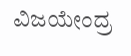ವಿಜಯೇಂದ್ರ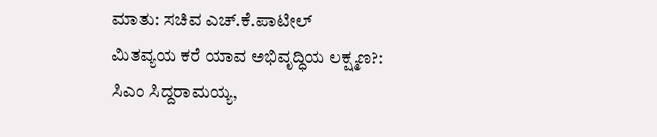ಮಾತು: ಸಚಿವ ಎಚ್.ಕೆ.ಪಾಟೀಲ್
ಮಿತವ್ಯಯ ಕರೆ ಯಾವ ಅಭಿವೃದ್ಧಿಯ ಲಕ್ಷ್ಮಣ?: ಸಿಎಂ ಸಿದ್ದರಾಮಯ್ಯ,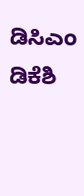ಡಿಸಿಎಂ ಡಿಕೆಶಿ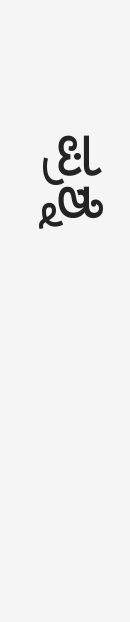ಪ್ರಶ್ನೆ